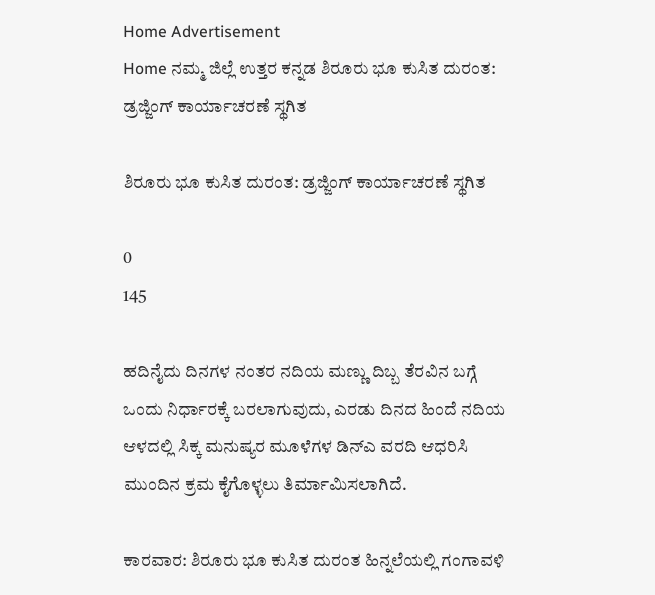Home Advertisement
Home ನಮ್ಮ ಜಿಲ್ಲೆ ಉತ್ತರ ಕನ್ನಡ ಶಿರೂರು ಭೂ ಕುಸಿತ ದುರಂತ: ಡ್ರಜ್ಜಿಂಗ್ ಕಾರ್ಯಾಚರಣೆ ಸ್ಥಗಿತ

ಶಿರೂರು ಭೂ ಕುಸಿತ ದುರಂತ: ಡ್ರಜ್ಜಿಂಗ್ ಕಾರ್ಯಾಚರಣೆ ಸ್ಥಗಿತ

0
145

ಹದಿನೈದು ದಿನಗಳ ನಂತರ ನದಿಯ ಮಣ್ಣು ದಿಬ್ಬ ತೆರವಿನ ಬಗ್ಗೆ ಒಂದು ನಿರ್ಧಾರಕ್ಕೆ ಬರಲಾಗುವುದು, ಎರಡು ದಿನದ ಹಿಂದೆ ನದಿಯ ಆಳದಲ್ಲಿ ಸಿಕ್ಕ ಮನುಷ್ಯರ ಮೂಳೆಗಳ ಡಿನ್‌ಎ ವರದಿ ಆಧರಿಸಿ ಮುಂದಿನ ಕ್ರಮ ಕೈಗೊಳ್ಳಲು ತಿರ್ಮಾಮಿಸಲಾಗಿದೆ.

ಕಾರವಾರ: ಶಿರೂರು ಭೂ ಕುಸಿತ ದುರಂತ ಹಿನ್ನಲೆಯಲ್ಲಿ ಗಂಗಾವಳಿ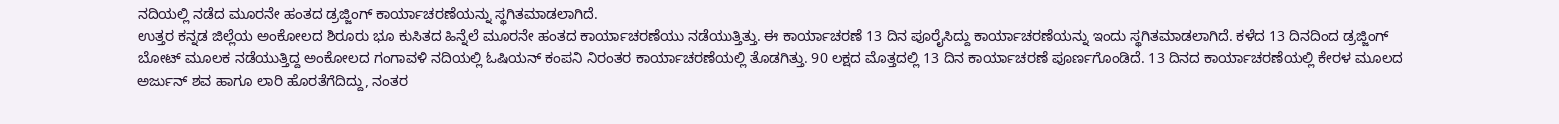ನದಿಯಲ್ಲಿ ನಡೆದ ಮೂರನೇ ಹಂತದ ಡ್ರಜ್ಜಿಂಗ್ ಕಾರ್ಯಾಚರಣೆಯನ್ನು ಸ್ಥಗಿತಮಾಡಲಾಗಿದೆ.
ಉತ್ತರ ಕನ್ನಡ ಜಿಲ್ಲೆಯ ಅಂಕೋಲದ ಶಿರೂರು ಭೂ ಕುಸಿತದ ಹಿನ್ನೆಲೆ ಮೂರನೇ ಹಂತದ ಕಾರ್ಯಾಚರಣೆಯು ನಡೆಯುತ್ತಿತ್ತು. ಈ ಕಾರ್ಯಾಚರಣೆ 13 ದಿನ ಪೂರೈಸಿದ್ದು ಕಾರ್ಯಾಚರಣೆಯನ್ನು ಇಂದು ಸ್ಥಗಿತಮಾಡಲಾಗಿದೆ. ಕಳೆದ 13 ದಿನದಿಂದ ಡ್ರಜ್ಜಿಂಗ್ ಬೋಟ್ ಮೂಲಕ ನಡೆಯುತ್ತಿದ್ದ ಅಂಕೋಲದ ಗಂಗಾವಳಿ ನದಿಯಲ್ಲಿ ಓಷಿಯನ್ ಕಂಪನಿ ನಿರಂತರ ಕಾರ್ಯಾಚರಣೆಯಲ್ಲಿ ತೊಡಗಿತ್ತು. 90 ಲಕ್ಷದ ಮೊತ್ತದಲ್ಲಿ 13 ದಿನ ಕಾರ್ಯಾಚರಣೆ ಪೂರ್ಣಗೊಂಡಿದೆ. 13 ದಿನದ ಕಾರ್ಯಾಚರಣೆಯಲ್ಲಿ ಕೇರಳ ಮೂಲದ ಅರ್ಜುನ್ ಶವ ಹಾಗೂ ಲಾರಿ ಹೊರತೆಗೆದಿದ್ದು, ನಂತರ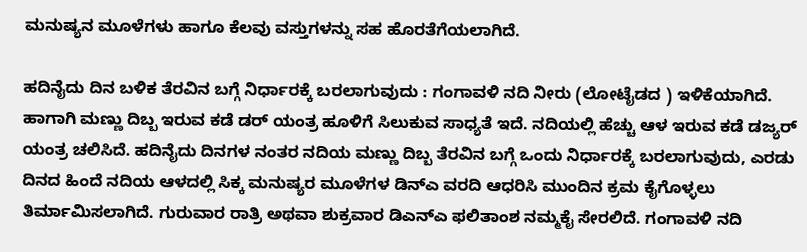ಮನುಷ್ಯನ ಮೂಳೆಗಳು ಹಾಗೂ ಕೆಲವು ವಸ್ತುಗಳನ್ನು ಸಹ ಹೊರತೆಗೆಯಲಾಗಿದೆ.

ಹದಿನೈದು ದಿನ ಬಳಿಕ ತೆರವಿನ ಬಗ್ಗೆ ನಿರ್ಧಾರಕ್ಕೆ ಬರಲಾಗುವುದು : ಗಂಗಾವಳಿ ನದಿ ನೀರು (ಲೋಟೈಡದ ) ಇಳಿಕೆಯಾಗಿದೆ. ಹಾಗಾಗಿ ಮಣ್ಣು ದಿಬ್ಬ ಇರುವ ಕಡೆ ಡರ್ ಯಂತ್ರ ಹೂಳಿಗೆ ಸಿಲುಕುವ ಸಾಧ್ಯತೆ ಇದೆ. ನದಿಯಲ್ಲಿ ಹೆಚ್ಚು ಆಳ ಇರುವ ಕಡೆ ಡಜ್ಯರ್ ಯಂತ್ರ ಚಲಿಸಿದೆ. ಹದಿನೈದು ದಿನಗಳ ನಂತರ ನದಿಯ ಮಣ್ಣು ದಿಬ್ಬ ತೆರವಿನ ಬಗ್ಗೆ ಒಂದು ನಿರ್ಧಾರಕ್ಕೆ ಬರಲಾಗುವುದು, ಎರಡು ದಿನದ ಹಿಂದೆ ನದಿಯ ಆಳದಲ್ಲಿ ಸಿಕ್ಕ ಮನುಷ್ಯರ ಮೂಳೆಗಳ ಡಿನ್‌ಎ ವರದಿ ಆಧರಿಸಿ ಮುಂದಿನ ಕ್ರಮ ಕೈಗೊಳ್ಳಲು ತಿರ್ಮಾಮಿಸಲಾಗಿದೆ. ಗುರುವಾರ ರಾತ್ರಿ ಅಥವಾ ಶುಕ್ರವಾರ ಡಿಎನ್‌ಎ ಫಲಿತಾಂಶ ನಮ್ಮಕೈ ಸೇರಲಿದೆ. ಗಂಗಾವಳಿ ನದಿ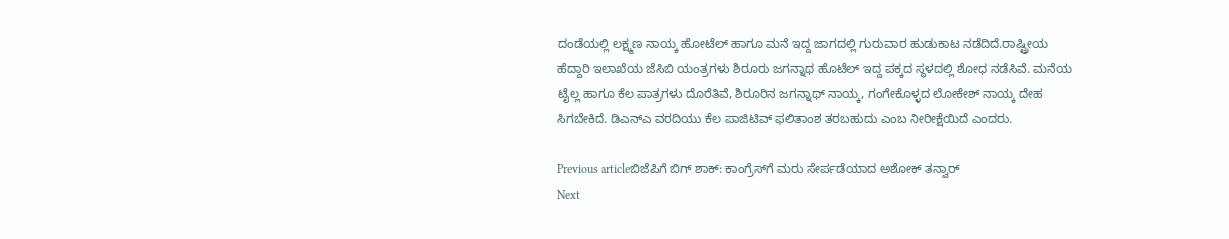ದಂಡೆಯಲ್ಲಿ ಲಕ್ಷ್ಮಣ ನಾಯ್ಕ ಹೋಟೆಲ್ ಹಾಗೂ ಮನೆ ಇದ್ದ ಜಾಗದಲ್ಲಿ ಗುರುವಾರ ಹುಡುಕಾಟ ನಡೆದಿದೆ.ರಾಷ್ಟ್ರೀಯ ಹೆದ್ದಾರಿ ಇಲಾಖೆಯ ಜೆಸಿಬಿ ಯಂತ್ರಗಳು ಶಿರೂರು ಜಗನ್ನಾಥ ಹೊಟೆಲ್ ಇದ್ದ ಪಕ್ಕದ ಸ್ಥಳದಲ್ಲಿ ಶೋಧ ನಡೆಸಿವೆ. ಮನೆಯ ಟೈಲ್ಲ ಹಾಗೂ ಕೆಲ ಪಾತ್ರಗಳು ದೊರೆತಿವೆ, ಶಿರೂರಿನ ಜಗನ್ನಾಥ್ ನಾಯ್ಕ, ಗಂಗೇಕೊಳ್ಳದ ಲೋಕೇಶ್ ನಾಯ್ಕ ದೇಹ ಸಿಗಬೇಕಿದೆ. ಡಿಎನ್‌ಎ ವರದಿಯು ಕೆಲ ಪಾಜಿಟಿವ್‌ ಫಲಿತಾಂಶ ತರಬಹುದು ಎಂಬ ನೀರೀಕ್ಷೆಯಿದೆ ಎಂದರು.

Previous articleಬಿಜೆಪಿಗೆ ಬಿಗ್‌ ಶಾಕ್: ಕಾಂಗ್ರೆಸ್‌ಗೆ ಮರು ಸೇರ್ಪಡೆಯಾದ ಅಶೋಕ್ ತನ್ವಾರ್
Next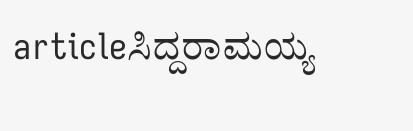articleಸಿದ್ದರಾಮಯ್ಯ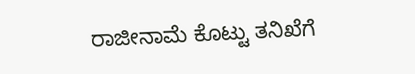ರಾಜೀನಾಮೆ ಕೊಟ್ಟು ತನಿಖೆಗೆ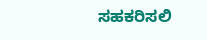ಸಹಕರಿಸಲಿ